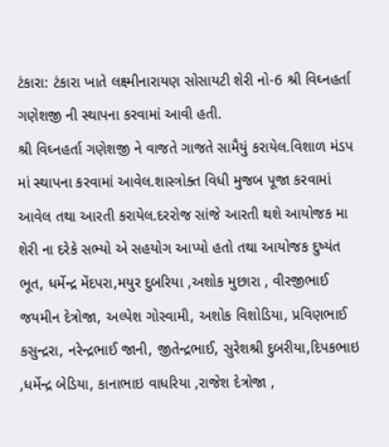ટંકારા: ટંકારા ખાતે લક્ષ્મીનારાયણ સોસાયટી શેરી નો-6 શ્રી વિઘ્નહર્તા ગણેશજી ની સ્થાપના કરવામાં આવી હતી.
શ્રી વિઘ્નહર્તા ગણેશજી ને વાજતે ગાજતે સામૈયું કરાયેલ.વિશાળ મંડપ માં સ્થાપના કરવામાં આવેલ.શાસ્ત્રોક્ત વિધી મુજબ પૂજા કરવામાં આવેલ તથા આરતી કરાયેલ.દરરોજ સાંજે આરતી થશે આયોજક મા શેરી ના દરેકે સભ્યો એ સહયોગ આપ્યો હતો તથા આયોજક દુષ્યંત ભૂત, ધર્મેન્દ્ર મેંદપરા,મયુર દુબરિયા ,અશોક મુછારા , વીરજીભાઈ જયમીન દેત્રોજા, અલ્પેશ ગોસ્વામી, અશોક વિશોડિયા, પ્રવિણભાઈ કસુન્દ્રરા, નરેન્દ્રભાઈ જાની, જીતેન્દ્રભાઈ, સુરેશશ્રી દુબરીયા,દિપકભાઇ ,ધર્મેન્દ્ર બેડિયા, કાનાભાઇ વાધરિયા ,રાજેશ દેત્રોજા ,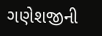ગણેશજીની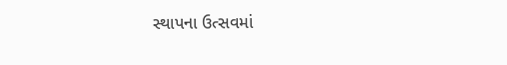સ્થાપના ઉત્સવમાં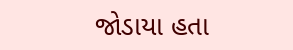જોડાયા હતા